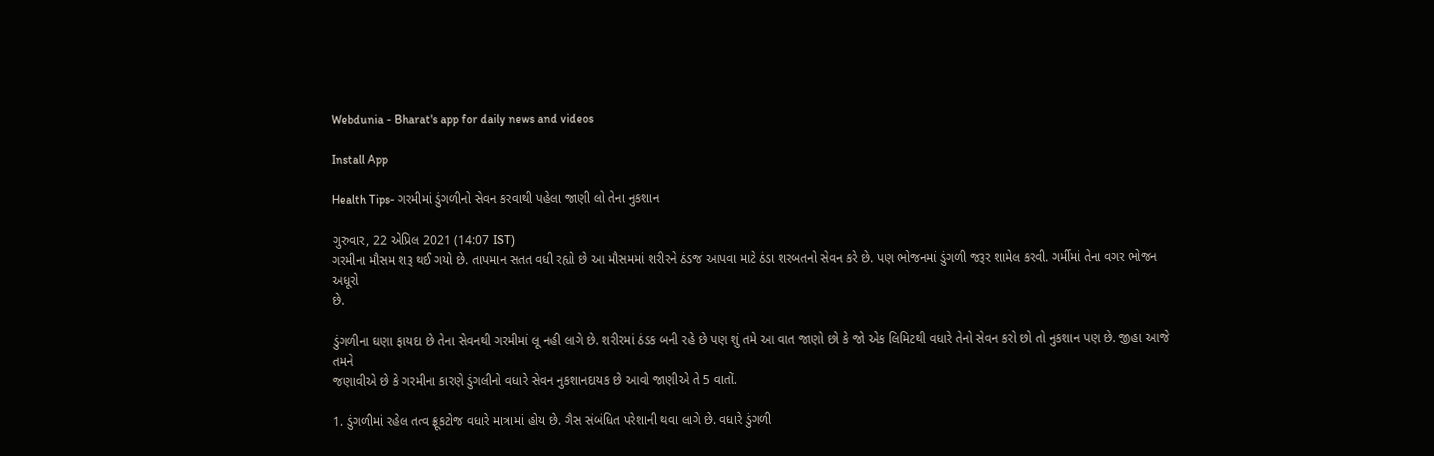Webdunia - Bharat's app for daily news and videos

Install App

Health Tips- ગરમીમાં ડુંગળીનો સેવન કરવાથી પહેલા જાણી લો તેના નુકશાન

ગુરુવાર, 22 એપ્રિલ 2021 (14:07 IST)
ગરમીના મૌસમ શરૂ થઈ ગયો છે. તાપમાન સતત વધી રહ્યો છે આ મૌસમમાં શરીરને ઠંડજ આપવા માટે ઠંડા શરબતનો સેવન કરે છે. પણ ભોજનમાં ડુંગળી જરૂર શામેલ કરવી. ગર્મીમાં તેના વગર ભોજન અધૂરો
છે.

ડુંગળીના ઘણા ફાયદા છે તેના સેવનથી ગરમીમાં લૂ નહી લાગે છે. શરીરમાં ઠંડક બની રહે છે પણ શું તમે આ વાત જાણો છો કે જો એક લિમિટથી વધારે તેનો સેવન કરો છો તો નુકશાન પણ છે. જીહા આજે તમને
જણાવીએ છે કે ગરમીના કારણે ડુંગલીનો વધારે સેવન નુકશાનદાયક છે આવો જાણીએ તે 5 વાતોં.

1. ડુંગળીમાં રહેલ તત્વ ફ્રૂકટોજ વધારે માત્રામાં હોય છે. ગૈસ સંબંધિત પરેશાની થવા લાગે છે. વધારે ડુંગળી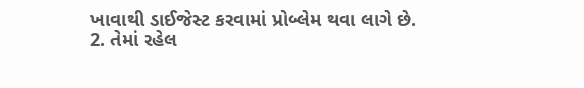ખાવાથી ડાઈજેસ્ટ કરવામાં પ્રોબ્લેમ થવા લાગે છે.
2. તેમાં રહેલ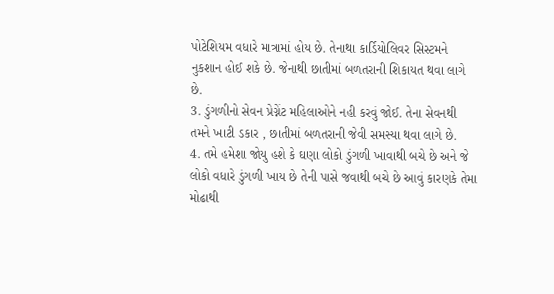પોટેશિયમ વધારે માત્રામાં હોય છે. તેનાથા કાર્ડિયોલિવર સિસ્ટમને નુકશાન હોઈ શકે છે. જેનાથી છાતીમાં બળતરાની શિકાયત થવા લાગે છે.
3. ડુંગળીનો સેવન પ્રેગ્નેંટ મહિલાઓને નહી કરવું જોઈ. તેના સેવનથી તમને ખાટી ડકાર , છાતીમાં બળતરાની જેવી સમસ્યા થવા લાગે છે.
4. તમે હમેશા જોયુ હશે કે ઘણા લોકો ડુંગળી ખાવાથી બચે છે અને જે લોકો વધારે ડુંગળી ખાય છે તેની પાસે જવાથી બચે છે આવું કારણકે તેમા મોઢાથી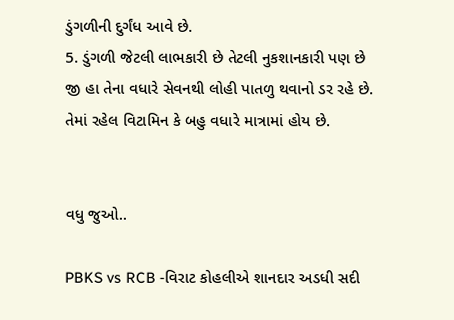ડુંગળીની દુર્ગંધ આવે છે.
5. ડુંગળી જેટલી લાભકારી છે તેટલી નુકશાનકારી પણ છે  જી હા તેના વધારે સેવનથી લોહી પાતળુ થવાનો ડર રહે છે. તેમાં રહેલ વિટામિન કે બહુ વધારે માત્રામાં હોય છે.


વધુ જુઓ..

PBKS vs RCB -વિરાટ કોહલીએ શાનદાર અડધી સદી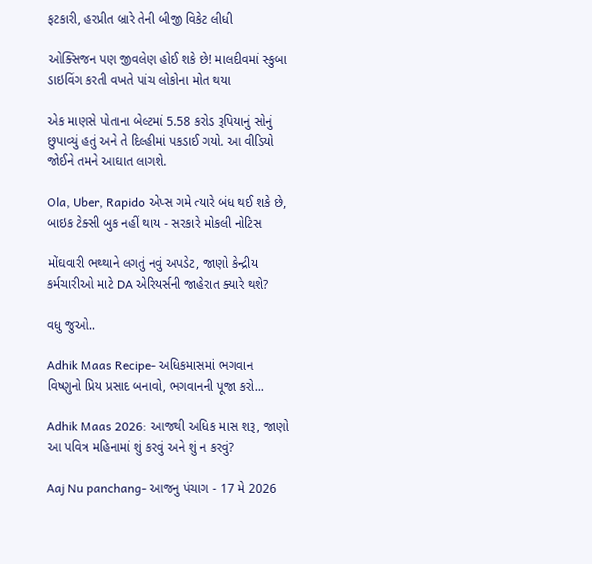ફટકારી, હરપ્રીત બ્રારે તેની બીજી વિકેટ લીધી

ઓક્સિજન પણ જીવલેણ હોઈ શકે છે! માલદીવમાં સ્કુબા ડાઇવિંગ કરતી વખતે પાંચ લોકોના મોત થયા

એક માણસે પોતાના બેલ્ટમાં 5.58 કરોડ રૂપિયાનું સોનું છુપાવ્યું હતું અને તે દિલ્હીમાં પકડાઈ ગયો. આ વીડિયો જોઈને તમને આઘાત લાગશે.

Ola, Uber, Rapido એપ્સ ગમે ત્યારે બંધ થઈ શકે છે, બાઇક ટેક્સી બુક નહીં થાય - સરકારે મોકલી નોટિસ

મોંઘવારી ભથ્થાને લગતું નવું અપડેટ, જાણો કેન્દ્રીય કર્મચારીઓ માટે DA એરિયર્સની જાહેરાત ક્યારે થશે?

વધુ જુઓ..

Adhik Maas Recipe- અધિકમાસમાં ભગવાન વિષ્ણુનો પ્રિય પ્રસાદ બનાવો, ભગવાનની પૂજા કરો...

Adhik Maas 2026: આજથી અધિક માસ શરૂ, જાણો આ પવિત્ર મહિનામાં શું કરવું અને શું ન કરવું?

Aaj Nu panchang- આજનુ પંચાગ - 17 મે 2026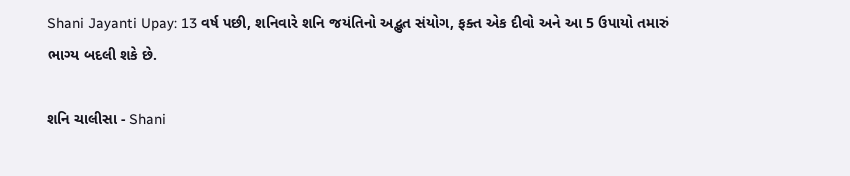Shani Jayanti Upay: 13 વર્ષ પછી, શનિવારે શનિ જયંતિનો અદ્ભુત સંયોગ, ફક્ત એક દીવો અને આ 5 ઉપાયો તમારું ભાગ્ય બદલી શકે છે.

શનિ ચાલીસા - Shani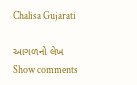Chalisa Gujarati

આગળનો લેખ
Show comments